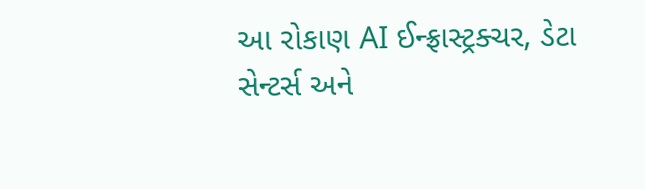આ રોકાણ AI ઈન્ફ્રાસ્ટ્રક્ચર, ડેટા સેન્ટર્સ અને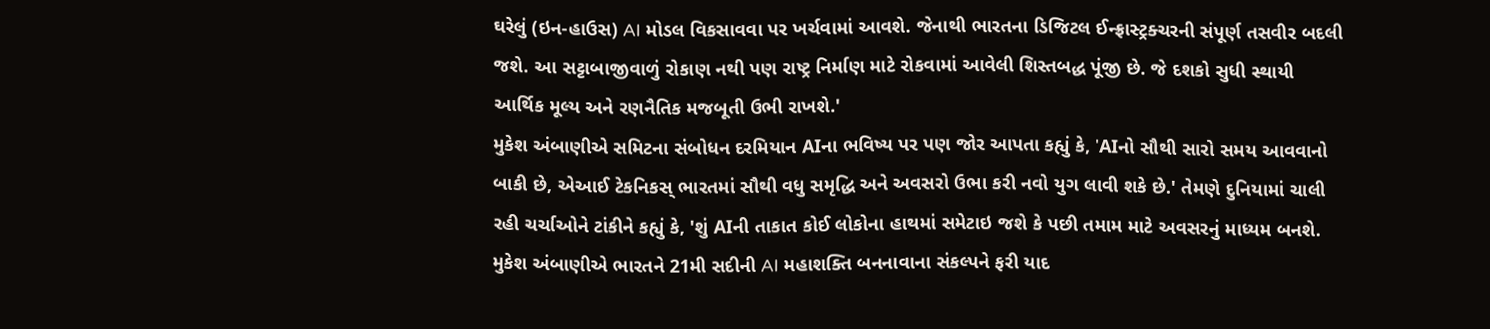ઘરેલું (ઇન-હાઉસ) AI મોડલ વિકસાવવા પર ખર્ચવામાં આવશે. જેનાથી ભારતના ડિજિટલ ઈન્ફ્રાસ્ટ્રક્ચરની સંપૂર્ણ તસવીર બદલી જશે. આ સટ્ટાબાજીવાળું રોકાણ નથી પણ રાષ્ટ્ર નિર્માણ માટે રોકવામાં આવેલી શિસ્તબદ્ધ પૂંજી છે. જે દશકો સુધી સ્થાયી આર્થિક મૂલ્ય અને રણનૈતિક મજબૂતી ઉભી રાખશે.'
મુકેશ અંબાણીએ સમિટના સંબોધન દરમિયાન AIના ભવિષ્ય પર પણ જોર આપતા કહ્યું કે, 'AIનો સૌથી સારો સમય આવવાનો બાકી છે, એઆઈ ટેકનિકસ્ ભારતમાં સૌથી વધુ સમૃદ્ધિ અને અવસરો ઉભા કરી નવો યુગ લાવી શકે છે.' તેમણે દુનિયામાં ચાલી રહી ચર્ચાઓને ટાંકીને કહ્યું કે, 'શું AIની તાકાત કોઈ લોકોના હાથમાં સમેટાઇ જશે કે પછી તમામ માટે અવસરનું માધ્યમ બનશે. મુકેશ અંબાણીએ ભારતને 21મી સદીની AI મહાશક્તિ બનનાવાના સંકલ્પને ફરી યાદ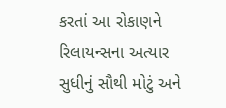કરતાં આ રોકાણને રિલાયન્સના અત્યાર સુધીનું સૌથી મોટું અને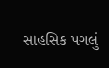સાહસિક પગલું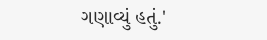ગણાવ્યું હતું.'